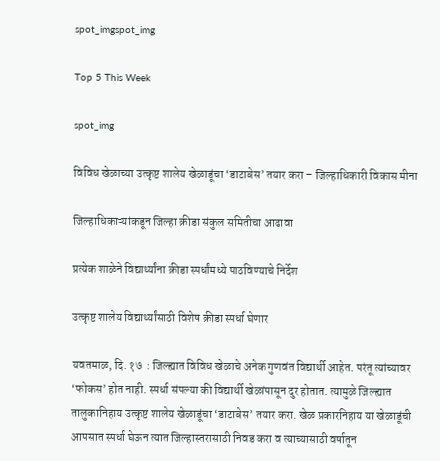spot_imgspot_img

Top 5 This Week

spot_img

विविध खेळाच्या उत्कृष्ट शालेय खेळाडूंचा ‘डाटाबेस’ तयार करा – जिल्हाधिकारी विकास मीना

जिल्हाधिकाऱ्यांकडून जिल्हा क्रीडा संकुल समितीचा आढावा

प्रत्येक शाळेने विद्यार्थ्यांना क्रीडा स्पर्धांमध्ये पाठविण्याचे निर्देश

उत्कृष्ट शालेय विद्यार्थ्यांसाठी विशेष क्रीडा स्पर्धा घेणार

यवतमाळ, दि. १७  : जिल्ह्यात विविध खेळाचे अनेक गुणवंत विद्यार्थी आहेत. परंतू त्यांच्यावर ‘फोकस’ होत नाही. स्पर्धा संपल्या की विद्यार्थी खेळांपासून दुर होतात. त्यामुळे जिल्ह्यात तालुकानिहाय उत्कृष्ट शालेय खेळाडूंचा ‘डाटाबेस’ तयार करा. खेळ प्रकारनिहाय या खेळाडूंची आपसात स्पर्धा घेऊन त्यात जिल्हास्तरासाठी निवड करा व त्याच्यासाठी वर्षातून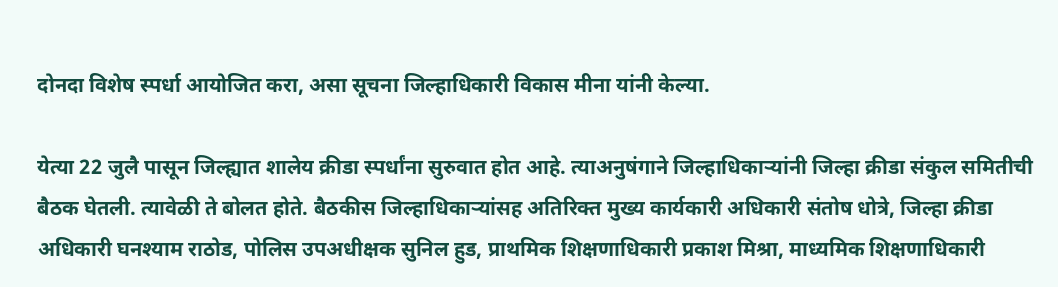दोनदा विशेष स्पर्धा आयोजित करा, असा सूचना जिल्हाधिकारी विकास मीना यांनी केल्या.

येत्या 22 जुलै पासून जिल्ह्यात शालेय क्रीडा स्पर्धांना सुरुवात होत आहे. त्याअनुषंगाने जिल्हाधिकाऱ्यांनी जिल्हा क्रीडा संकुल समितीची बैठक घेतली. त्यावेळी ते बोलत होते. बैठकीस जिल्हाधिकाऱ्यांसह अतिरिक्त मुख्य कार्यकारी अधिकारी संतोष धोत्रे, जिल्हा क्रीडा अधिकारी घनश्याम राठोड, पोलिस उपअधीक्षक सुनिल हुड, प्राथमिक शिक्षणाधिकारी प्रकाश मिश्रा, माध्यमिक शिक्षणाधिकारी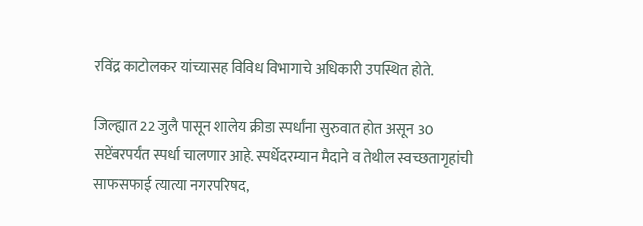रविंद्र काटोलकर यांच्यासह विविध विभागाचे अधिकारी उपस्थित होते.

जिल्ह्यात 22 जुलै पासून शालेय क्रीडा स्पर्धांना सुरुवात होत असून 30 सप्टेंबरपर्यंत स्पर्धा चालणार आहे. स्पर्धेदरम्यान मैदाने व तेथील स्वच्छतागृहांची साफसफाई त्यात्या नगरपरिषद,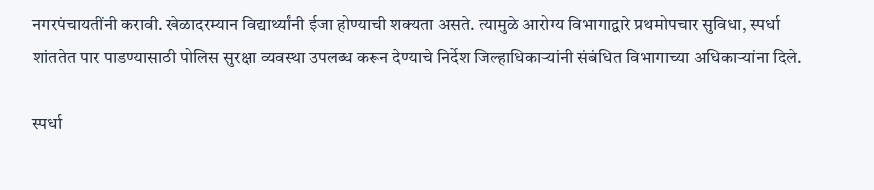नगरपंचायतींनी करावी. खेळादरम्यान विद्यार्थ्यांनी ईजा होण्याची शक्यता असते. त्यामुळे आरोग्य विभागाद्वारे प्रथमोपचार सुविधा, स्पर्धा शांततेत पार पाडण्यासाठी पोलिस सुरक्षा व्यवस्था उपलब्ध करून देण्याचे निर्देश जिल्हाधिकाऱ्यांनी संबंधित विभागाच्या अधिकाऱ्यांना दिले.

स्पर्धा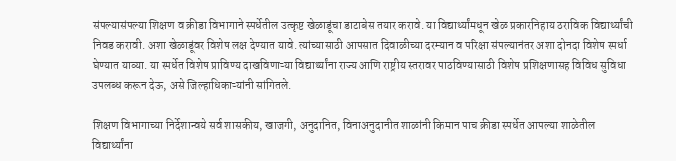संपल्यासंपल्या शिक्षण व क्रीडा विभागाने स्पर्धेतील उत्कृष्ट खेळाडूंचा डाटाबेस तयार करावे. या विद्यार्थ्यांमधून खेळ प्रकारनिहाय ठराविक विद्यार्थ्यांची निवड करावी. अशा खेळाडूंवर विशेष लक्ष देण्यात यावे. त्यांच्यासाठी आपसात दिवाळीच्या दरम्यान व परिक्षा संपल्यानंतर अशा दोनदा विशेष स्पर्धा घेण्यात याव्या. या स्पर्धेत विशेष प्राविण्य दाखविणाऱ्या विद्यार्थ्यांना राज्य आणि राष्ट्रीय स्तरावर पाठविण्यासाठी विशेष प्रशिक्षणासह विविध सुविधा उपलब्ध करून देऊ, असे जिल्हाधिकाऱ्यांनी सांगितले.

शिक्षण विभागाच्या निर्देशान्वये सर्व शासकीय, खाजगी, अनुदानित, विनाअनुदानीत शाळांनी किमान पाच क्रीडा स्पर्धेत आपल्या शाळेतील विद्यार्थ्यांना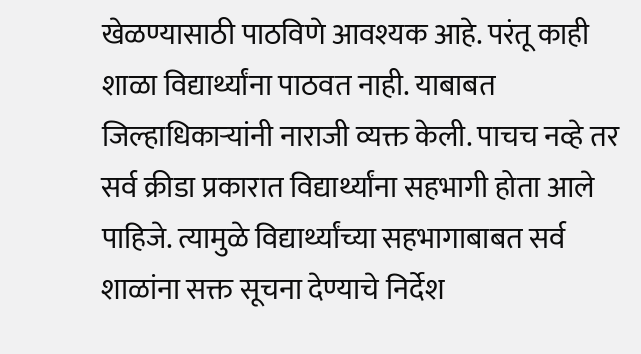खेळण्यासाठी पाठविणे आवश्यक आहे. परंतू काही शाळा विद्यार्थ्यांना पाठवत नाही. याबाबत जिल्हाधिकाऱ्यांनी नाराजी व्यक्त केली. पाचच नव्हे तर सर्व क्रीडा प्रकारात विद्यार्थ्यांना सहभागी होता आले पाहिजे. त्यामुळे विद्यार्थ्यांच्या सहभागाबाबत सर्व शाळांना सक्त सूचना देण्याचे निर्देश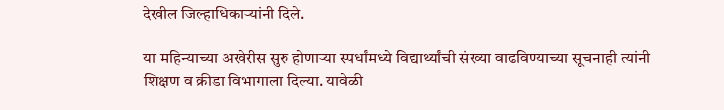देखील जिल्हाधिकाऱ्यांनी दिले.

या महिन्याच्या अखेरीस सुरु होणाऱ्या स्पर्धांमध्ये विद्यार्थ्यांची संख्या वाढविण्याच्या सूचनाही त्यांनी शिक्षण व क्रीडा विभागाला दिल्या. यावेळी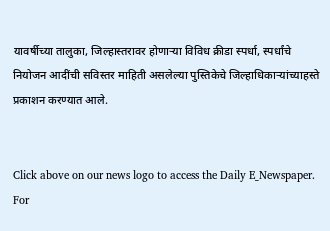यावर्षीच्या तालुका, जिल्हास्तरावर होणाऱ्या विविध क्रीडा स्पर्धा, स्पर्धांचे नियोजन आदींची सविस्तर माहिती असलेल्या पुस्तिकेचे जिल्हाधिकाऱ्यांच्याहस्ते प्रकाशन करण्यात आले.


Click above on our news logo to access the Daily E_Newspaper.
For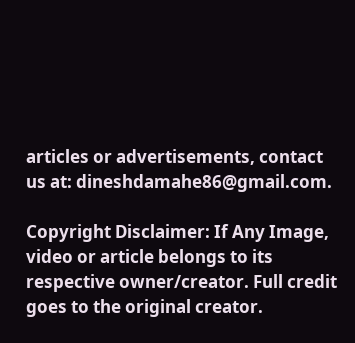articles or advertisements, contact us at: dineshdamahe86@gmail.com.

Copyright Disclaimer: If Any Image, video or article belongs to its respective owner/creator. Full credit goes to the original creator.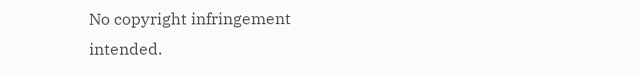No copyright infringement intended.